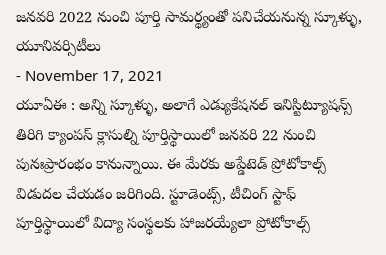జనవరి 2022 నుంచి పూర్తి సామర్థ్యంతో పనిచేయనున్న స్కూళ్ళు, యూనివర్సిటీలు
- November 17, 2021
యూఏఈ : అన్ని స్కూళ్ళు, అలాగే ఎడ్యుకేషనల్ ఇనిస్టిట్యూషన్స్ తిరిగి క్యాంపస్ క్లాసుల్ని పూర్తిస్థాయిలో జనవరి 22 నుంచి పునఃప్రారంభం కానున్నాయి. ఈ మేరకు అప్డేటెడ్ ప్రోటోకాల్స్ విడుదల చేయడం జరిగింది. స్టూడెంట్స్, టీచింగ్ స్టాఫ్ పూర్తిస్థాయిలో విద్యా సంస్థలకు హాజరయ్యేలా ప్రోటోకాల్స్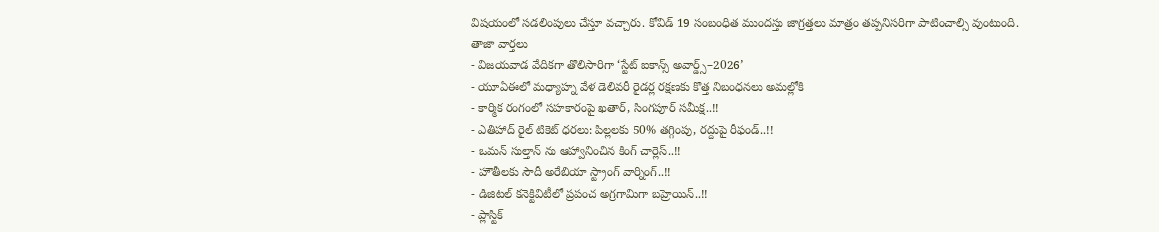విషయంలో సడలింపులు చేస్తూ వచ్చారు. కోవిడ్ 19 సంబంధిత ముందస్తు జాగ్రత్తలు మాత్రం తప్పనిసరిగా పాటించాల్సి వుంటుంది.
తాజా వార్తలు
- విజయవాడ వేదికగా తొలిసారిగా ‘స్టేట్ ఐకాన్స్ అవార్డ్స్–2026’
- యూఏఈలో మధ్యాహ్న వేళ డెలివరీ రైడర్ల రక్షణకు కొత్త నిబంధనలు అమల్లోకి
- కార్మిక రంగంలో సహకారంపై ఖతార్, సింగపూర్ సమీక్ష..!!
- ఎతిహాద్ రైల్ టికెట్ ధరలు: పిల్లలకు 50% తగ్గింపు, రద్దుపై రీఫండ్..!!
- ఒమన్ సుల్తాన్ ను ఆహ్వానించిన కింగ్ చార్లెస్..!!
- హౌతీలకు సౌదీ అరేబియా స్ట్రాంగ్ వార్నింగ్..!!
- డిజిటల్ కనెక్టివిటీలో ప్రపంచ అగ్రగామిగా బహ్రెయిన్..!!
- ప్లాస్టిక్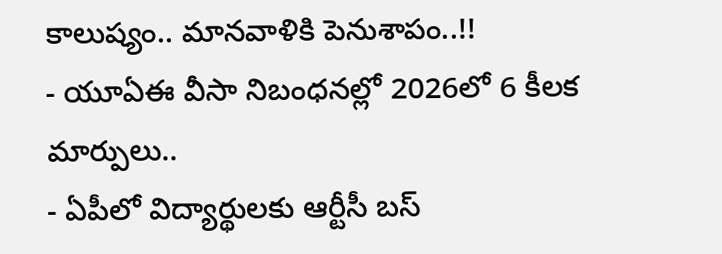కాలుష్యం.. మానవాళికి పెనుశాపం..!!
- యూఏఈ వీసా నిబంధనల్లో 2026లో 6 కీలక మార్పులు..
- ఏపీలో విద్యార్థులకు ఆర్టీసీ బస్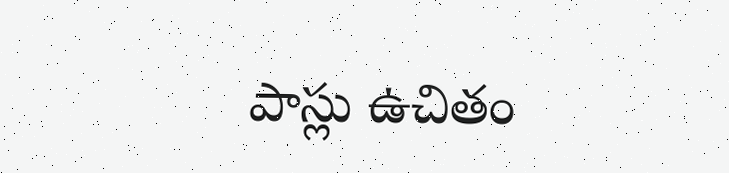పాస్లు ఉచితం